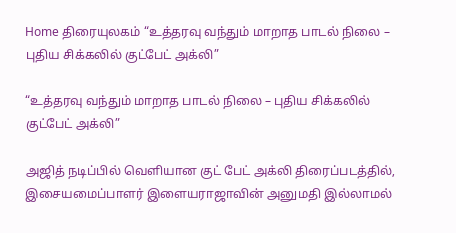Home திரையுலகம் “உத்தரவு வந்தும் மாறாத பாடல் நிலை – புதிய சிக்கலில் குட்பேட் அக்லி”

“உத்தரவு வந்தும் மாறாத பாடல் நிலை – புதிய சிக்கலில் குட்பேட் அக்லி”

அஜித் நடிப்பில் வெளியான குட் பேட் அக்லி திரைப்படத்தில், இசையமைப்பாளர் இளையராஜாவின் அனுமதி இல்லாமல்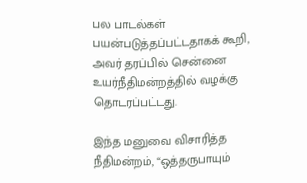பல பாடல்கள் பயன்படுத்தப்பட்டதாகக் கூறி, அவர் தரப்பில் சென்னை உயர்நீதிமன்றத்தில் வழக்கு தொடரப்பட்டது.

இந்த மனுவை விசாரித்த நீதிமன்றம், “ஒத்தருபாயும்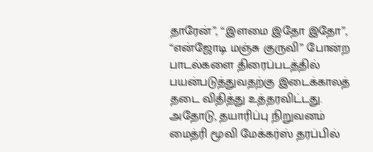தாரேன்”, “இளமை இதோ இதோ”, “என்ஜோடி மஞ்சு குருவி” போன்ற பாடல்களை திரைப்படத்தில் பயன்படுத்துவதற்கு இடைக்காலத் தடை விதித்து உத்தரவிட்டது. அதோடு, தயாரிப்பு நிறுவனம் மைத்ரி மூவி மேக்கர்ஸ் தரப்பில்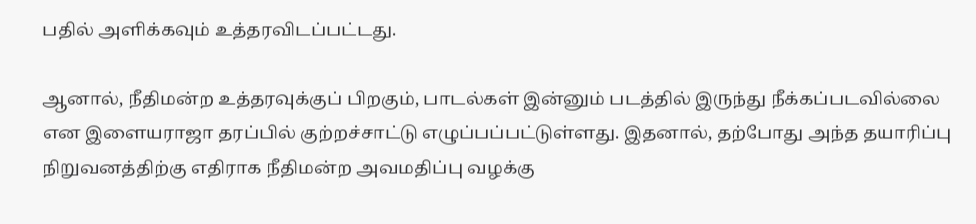பதில் அளிக்கவும் உத்தரவிடப்பட்டது.

ஆனால், நீதிமன்ற உத்தரவுக்குப் பிறகும், பாடல்கள் இன்னும் படத்தில் இருந்து நீக்கப்படவில்லை என இளையராஜா தரப்பில் குற்றச்சாட்டு எழுப்பப்பட்டுள்ளது. இதனால், தற்போது அந்த தயாரிப்பு நிறுவனத்திற்கு எதிராக நீதிமன்ற அவமதிப்பு வழக்கு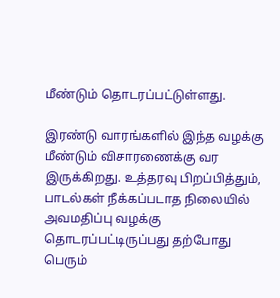மீண்டும் தொடரப்பட்டுள்ளது.

இரண்டு வாரங்களில் இந்த வழக்கு மீண்டும் விசாரணைக்கு வர இருக்கிறது. உத்தரவு பிறப்பித்தும், பாடல்கள் நீக்கப்படாத நிலையில் அவமதிப்பு வழக்கு தொடரப்பட்டிருப்பது தற்போது பெரும்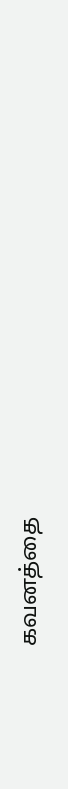கவனத்தை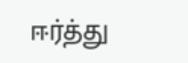ஈர்த்து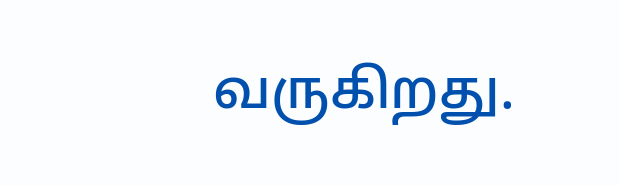வருகிறது.